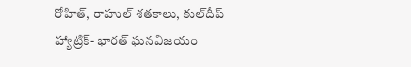రోహిత్, రాహుల్ శతకాలు, కుల్‌దీప్‌ హ్యాట్రిక్- భారత్ ఘనవిజయం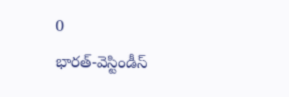0
భారత్-వెస్టిండీస్‌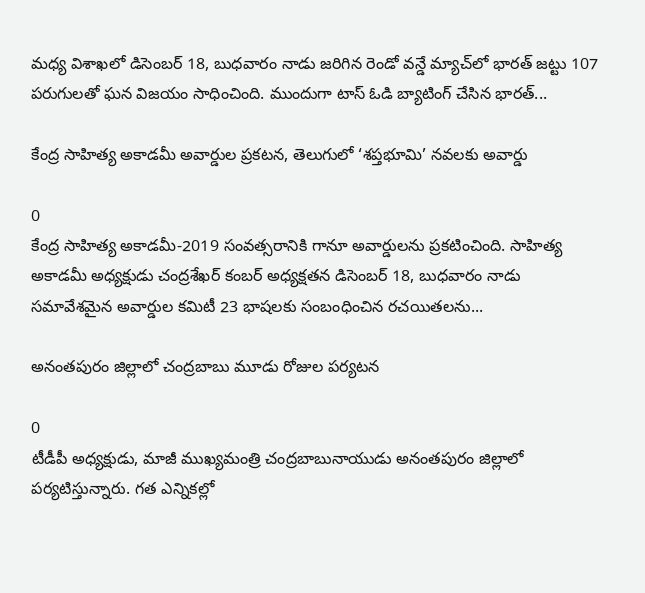మధ్య విశాఖలో డిసెంబర్ 18, బుధవారం నాడు జరిగిన రెండో వన్డే మ్యాచ్‌లో భారత్ జట్టు 107 పరుగులతో ఘన విజయం సాధించింది. ముందుగా టాస్ ఓడి బ్యాటింగ్ చేసిన భారత్...

కేంద్ర సాహిత్య అకాడమీ అవార్డుల ప్రకటన, తెలుగులో ‘శప్తభూమి’ నవలకు అవార్డు

0
కేంద్ర సాహిత్య అకాడమీ-2019 సంవత్సరానికి గానూ అవార్డులను ప్రకటించింది. సాహిత్య అకాడమీ అధ్యక్షుడు చంద్రశేఖర్‌ కంబర్‌ అధ్యక్షతన డిసెంబర్ 18, బుధవారం నాడు సమావేశమైన అవార్డుల కమిటీ 23 భాషలకు సంబంధించిన రచయితలను...

అనంతపురం జిల్లాలో చంద్రబాబు మూడు రోజుల పర్యటన

0
టీడీపీ అధ్యక్షుడు, మాజీ ముఖ్యమంత్రి చంద్రబాబునాయుడు అనంతపురం జిల్లాలో పర్యటిస్తున్నారు. గత ఎన్నికల్లో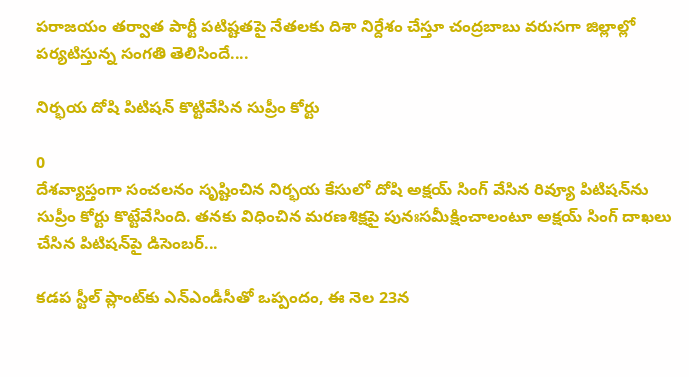పరాజయం తర్వాత పార్టీ పటిష్టతపై నేతలకు దిశా నిర్దేశం చేస్తూ చంద్రబాబు వరుసగా జిల్లాల్లో పర్యటిస్తున్న సంగతి తెలిసిందే....

నిర్భయ దోషి పిటిషన్‌ కొట్టివేసిన సుప్రీం కోర్టు

0
దేశవ్యాప్తంగా సంచలనం సృష్టించిన నిర్భయ కేసులో దోషి అక్షయ్‌ సింగ్‌ వేసిన రివ్యూ పిటిషన్‌ను సుప్రీం కోర్టు కొట్టేవేసింది. తనకు విధించిన మరణశిక్షపై పునఃసమీక్షించాలంటూ అక్షయ్‌ సింగ్‌ దాఖలు చేసిన పిటిషన్‌పై డిసెంబర్...

కడప స్టీల్‌ ప్లాంట్‌కు ఎన్‌ఎండీసీతో ఒప్పందం, ఈ నెల 23న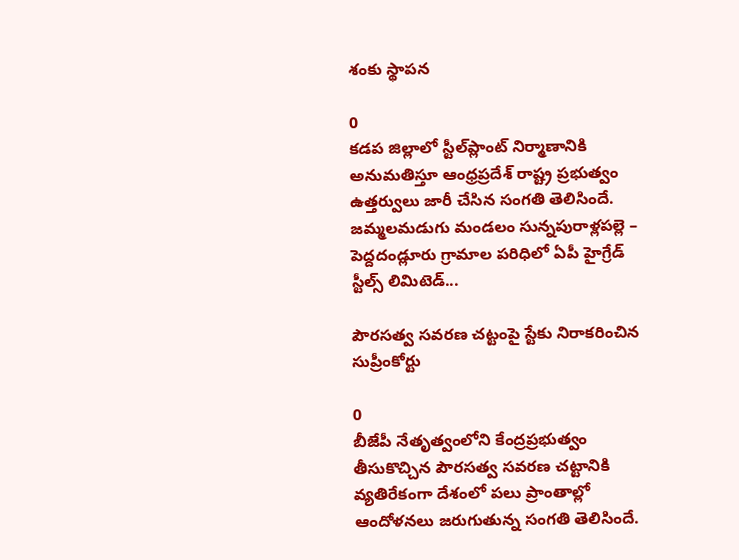శంకు స్థాపన

0
కడప జిల్లాలో స్టీల్‌ప్లాంట్ నిర్మాణానికి అనుమతిస్తూ ఆంధ్రప్రదేశ్ రాష్ట్ర ప్రభుత్వం ఉత్తర్వులు జారీ చేసిన సంగతి తెలిసిందే. జమ్మలమడుగు మండలం సున్నపురాళ్లపల్లె – పెద్దదండ్లూరు గ్రామాల పరిధిలో ఏపీ హైగ్రేడ్‌ స్టీల్స్‌ లిమిటెడ్‌...

పౌరసత్వ సవరణ చట్టంపై స్టేకు నిరాకరించిన సుప్రీంకోర్టు

0
బీజేపీ నేతృత్వంలోని కేంద్రప్రభుత్వం తీసుకొచ్చిన పౌరసత్వ సవరణ చట్టానికి వ్యతిరేకంగా దేశంలో పలు ప్రాంతాల్లో ఆందోళనలు జరుగుతున్న సంగతి తెలిసిందే.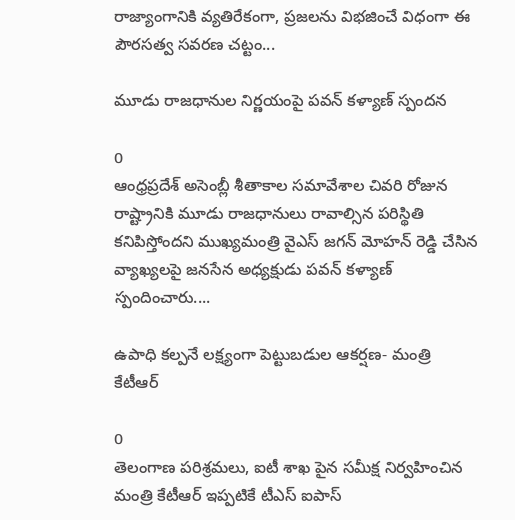రాజ్యాంగానికి వ్యతిరేకంగా, ప్రజలను విభజించే విధంగా ఈ పౌరసత్వ సవరణ చట్టం...

మూడు రాజధానుల నిర్ణయంపై పవన్ కళ్యాణ్ స్పందన

0
ఆంధ్రప్రదేశ్ అసెంబ్లీ శీతాకాల సమావేశాల చివరి రోజున రాష్ట్రానికి మూడు రాజధానులు రావాల్సిన పరిస్థితి కనిపిస్తోందని ముఖ్యమంత్రి వైఎస్ జగన్ మోహన్ రెడ్డి చేసిన వ్యాఖ్యలపై జనసేన అధ్యక్షుడు పవన్ కళ్యాణ్ స్పందించారు....

ఉపాధి కల్పనే లక్ష్యంగా పెట్టుబడుల ఆకర్షణ- మంత్రి కేటీఆర్

0
తెలంగాణ పరిశ్రమలు, ఐటీ శాఖ పైన సమీక్ష నిర్వహించిన మంత్రి కేటీఆర్ ఇప్పటికే టీఎస్ ఐపాస్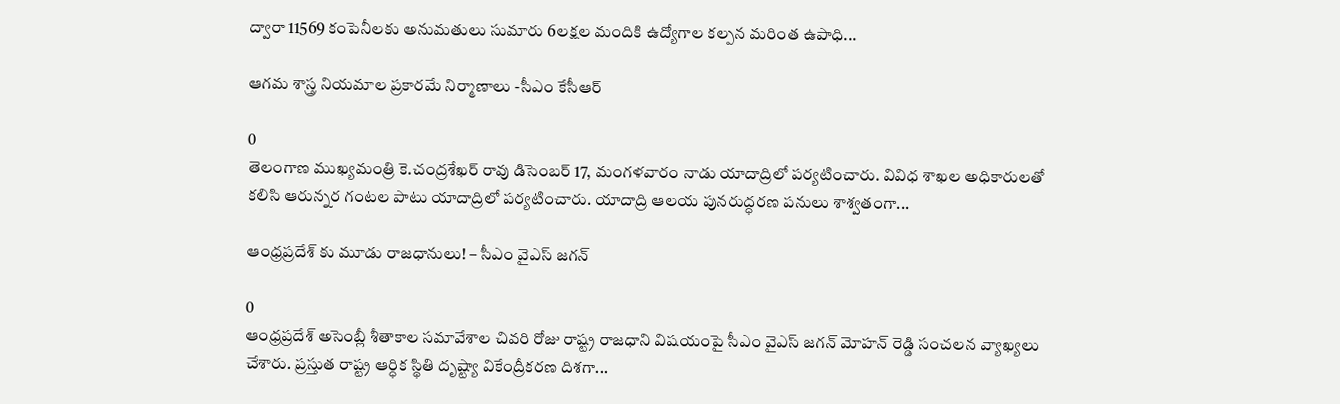ద్వారా 11569 కంపెనీలకు అనుమతులు సుమారు 6లక్షల మందికి ఉద్యోగాల కల్పన మరింత ఉపాధి...

ఆగమ శాస్త్ర నియమాల ప్రకారమే నిర్మాణాలు -సీఎం కేసీఆర్

0
తెలంగాణ ముఖ్యమంత్రి కె.చంద్రశేఖర్ రావు డిసెంబర్ 17, మంగళవారం నాడు యాదాద్రిలో పర్యటించారు. వివిధ శాఖల అధికారులతో కలిసి ఆరున్నర గంటల పాటు యాదాద్రిలో పర్యటించారు. యాదాద్రి ఆలయ పునరుద్ధరణ పనులు శాశ్వతంగా...

ఆంధ్రప్రదేశ్ కు మూడు రాజధానులు! – సీఎం వైఎస్ జగన్

0
ఆంధ్రప్రదేశ్ అసెంబ్లీ శీతాకాల సమావేశాల చివరి రోజు రాష్ట్ర రాజధాని విషయంపై సీఎం వైఎస్ జగన్ మోహన్ రెడ్డి సంచలన వ్యాఖ్యలు చేశారు. ప్రస్తుత రాష్ట్ర ఆర్ధిక స్థితి దృష్ట్యా వికేంద్రీకరణ దిశగా...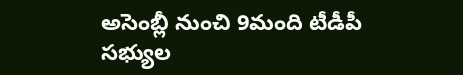అసెంబ్లీ నుంచి 9మంది టీడీపీ సభ్యుల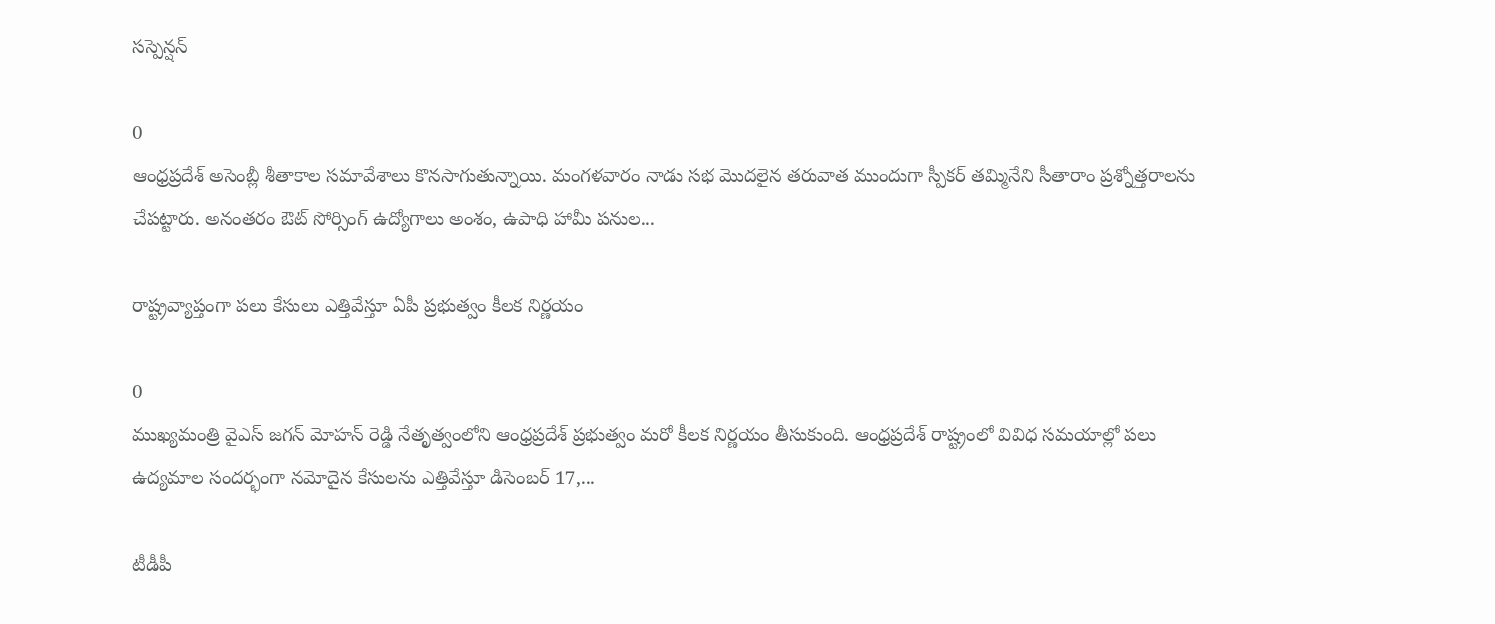సస్పెన్షన్

0
ఆంధ్రప్రదేశ్ అసెంబ్లీ శీతాకాల సమావేశాలు కొనసాగుతున్నాయి. మంగళవారం నాడు సభ మొదలైన తరువాత ముందుగా స్పీకర్ తమ్మినేని సీతారాం ప్రశ్నోత్తరాలను చేపట్టారు. అనంతరం ఔట్ సోర్సింగ్ ఉద్యోగాలు అంశం, ఉపాధి హామీ పనుల...

రాష్ట్రవ్యాప్తంగా పలు కేసులు ఎత్తివేస్తూ ఏపీ ప్రభుత్వం కీలక నిర్ణయం

0
ముఖ్యమంత్రి వైఎస్ జగన్ మోహన్ రెడ్డి నేతృత్వంలోని ఆంధ్రప్రదేశ్ ప్రభుత్వం మరో కీలక నిర్ణయం తీసుకుంది. ఆంధ్రప్రదేశ్ రాష్ట్రంలో వివిధ సమయాల్లో పలు ఉద్యమాల సందర్భంగా నమోదైన కేసులను ఎత్తివేస్తూ డిసెంబర్ 17,...

టీడీపీ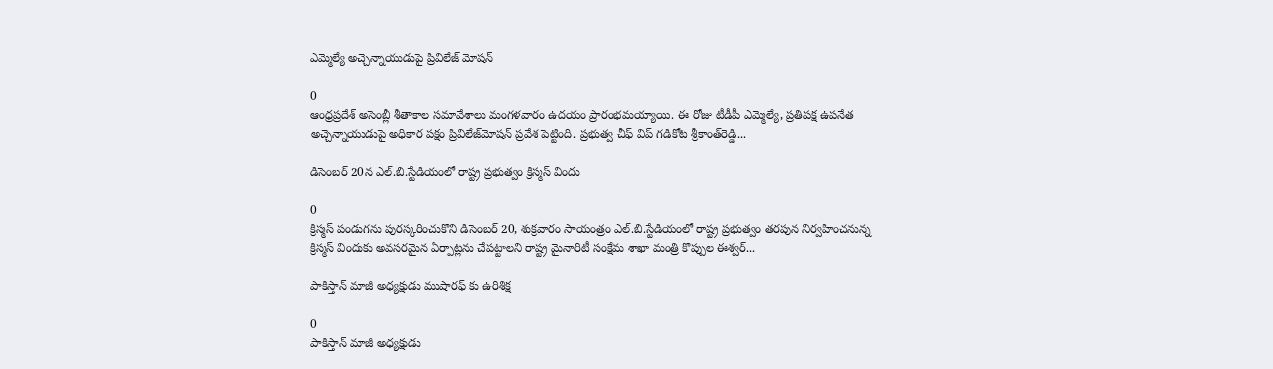ఎమ్మెల్యే అచ్చెన్నాయుడుపై ప్రివిలేజ్‌ మోషన్‌

0
ఆంధ్రప్రదేశ్ అసెంబ్లీ శీతాకాల సమావేశాలు మంగళవారం ఉదయం ప్రారంభమయ్యాయి. ఈ రోజు టీడీపీ ఎమ్మెల్యే, ప్రతిపక్ష ఉపనేత అచ్చెన్నాయుడుపై అధికార పక్షం ప్రివిలేజ్‌మోషన్‌ ప్రవేశ పెట్టింది. ప్రభుత్వ చీఫ్‌ విప్‌ గడికోట శ్రీకాంత్‌రెడ్డి...

డిసెంబర్ 20న ఎల్.బి.స్టేడియంలో రాష్ట్ర ప్రభుత్వం క్రిస్మస్ విందు

0
క్రిస్మస్ పండుగను పురస్కరించుకొని డిసెంబర్ 20, శుక్రవారం సాయంత్రం ఎల్.బి.స్టేడియంలో రాష్ట్ర ప్రభుత్వం తరపున నిర్వహించనున్న క్రిస్మస్ విందుకు అవసరమైన ఏర్పాట్లను చేపట్టాలని రాష్ట్ర మైనారిటీ సంక్షేమ శాఖా మంత్రి కొప్పుల ఈశ్వర్...

పాకిస్తాన్ మాజీ అధ్యక్షుడు ముషారఫ్ కు ఉరిశిక్ష

0
పాకిస్తాన్ మాజీ అధ్యక్షుడు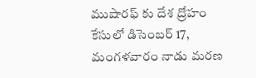ముషారఫ్ కు దేశ ద్రోహం కేసులో డిసెంబర్ 17, మంగళవారం నాడు మరణ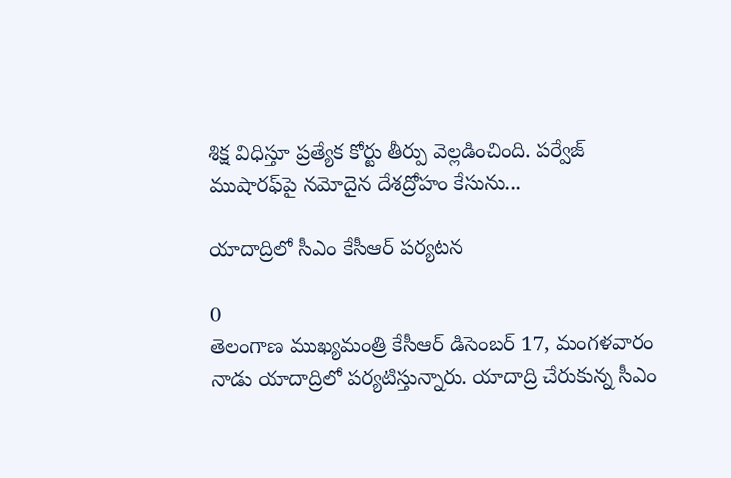శిక్ష విధిస్తూ ప్రత్యేక కోర్టు తీర్పు వెల్లడించింది. పర్వేజ్ ముషారఫ్‌పై నమోదైన దేశద్రోహం కేసును...

యాదాద్రిలో సీఎం కేసీఆర్ పర్యటన

0
తెలంగాణ ముఖ్యమంత్రి కేసీఆర్ డిసెంబర్ 17, మంగళవారం నాడు యాదాద్రిలో పర్యటిస్తున్నారు. యాదాద్రి చేరుకున్న సీఎం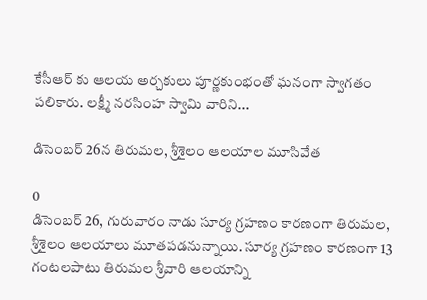కేసీఆర్ కు ఆలయ అర్చకులు పూర్ణకుంభంతో ఘనంగా స్వాగతం పలికారు. లక్ష్మీ నరసింహ స్వామి వారిని...

డిసెంబర్ 26న తిరుమల, శ్రీశైలం ఆలయాల మూసివేత

0
డిసెంబర్ 26, గురువారం నాడు సూర్య గ్రహణం కారణంగా తిరుమల, శ్రీశైలం ఆలయాలు మూతపడనున్నాయి. సూర్య గ్రహణం కారణంగా 13 గంటలపాటు తిరుమల శ్రీవారి ఆలయాన్ని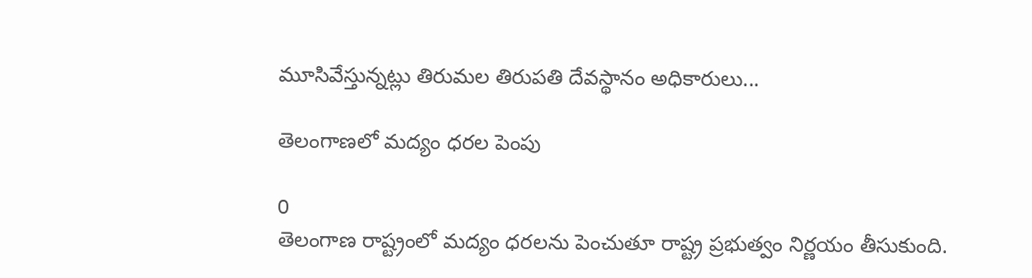మూసివేస్తున్నట్లు తిరుమల తిరుపతి దేవస్థానం అధికారులు...

తెలంగాణలో మద్యం ధరల పెంపు

0
తెలంగాణ రాష్ట్రంలో మద్యం ధరలను పెంచుతూ రాష్ట్ర ప్రభుత్వం నిర్ణయం తీసుకుంది.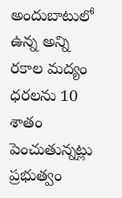అందుబాటులో ఉన్న అన్ని రకాల మద్యం ధరలను 10 శాతం పెంచుతున్నట్లు ప్రభుత్వం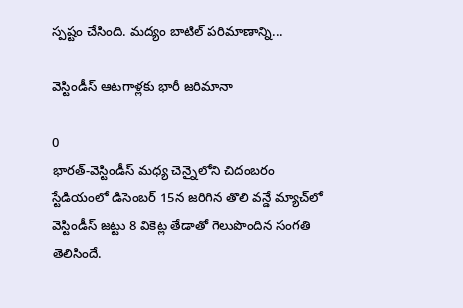స్పష్టం చేసింది. మద్యం బాటిల్ పరిమాణాన్ని...

వెస్టిండీస్ ఆటగాళ్లకు భారీ జరిమానా

0
భారత్-వెస్టిండీస్‌ మధ్య చెన్నైలోని చిదంబరం స్టేడియంలో డిసెంబర్ 15న జరిగిన తొలి వన్డే మ్యాచ్‌లో వెస్టిండీస్ జట్టు 8 వికెట్ల తేడాతో గెలుపొందిన సంగతి తెలిసిందే.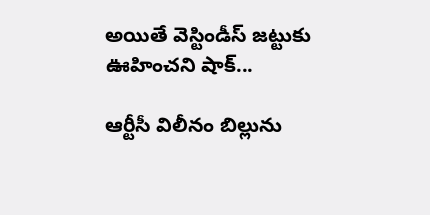అయితే వెస్టిండీస్ జట్టుకు ఊహించని షాక్...

ఆర్టీసీ విలీనం బిల్లును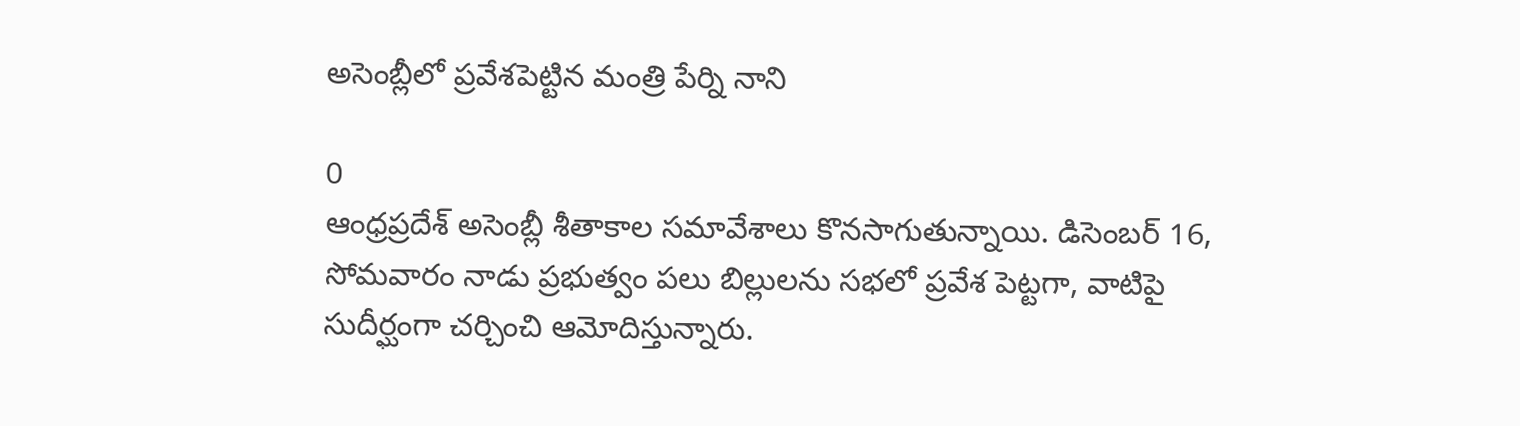అసెంబ్లీలో ప్రవేశపెట్టిన మంత్రి పేర్ని నాని

0
ఆంధ్రప్రదేశ్ అసెంబ్లీ శీతాకాల సమావేశాలు కొనసాగుతున్నాయి. డిసెంబర్ 16, సోమవారం నాడు ప్రభుత్వం పలు బిల్లులను సభలో ప్రవేశ పెట్టగా, వాటిపై సుదీర్ఘంగా చర్చించి ఆమోదిస్తున్నారు.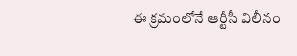ఈ క్రమంలోనే ఆర్టీసీ విలీనం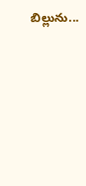బిల్లును...